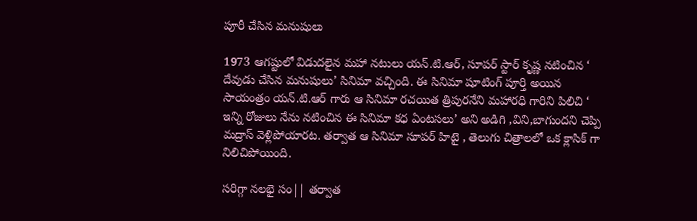పూరీ చేసిన మనుషులు

1973 ఆగష్టులో విడుదలైన మహా నటులు యన్.టి.ఆర్, సూపర్ స్టార్ కృష్ణ నటించిన ‘ దేవుడు చేసిన మనుషులు’ సినిమా వచ్చింది. ఈ సినిమా షూటింగ్ పూర్తి అయిన సాయంత్రం యన్.టి.ఆర్ గారు ఆ సినిమా రచయిత త్రిపురనేని మహారధి గారిని పిలిచి ‘ ఇన్ని రోజులు నేను నటించిన ఈ సినిమా కధ ఏంటసలు’ అని అడిగి ,విని,బాగుందని చెప్పి మద్రాస్ వెళ్లిపోయారట. తర్వాత ఆ సినిమా సూపర్ హిటై , తెలుగు చిత్రాలలో ఒక క్లాసిక్ గా నిలిచిపోయింది.

సరిగ్గా నలభై సం|| తర్వాత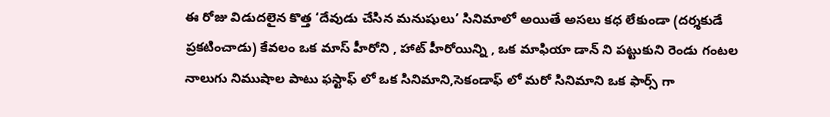ఈ రోజు విడుదలైన కొత్త ‘దేవుడు చేసిన మనుషులు’ సినిమాలో అయితే అసలు కధ లేకుండా (దర్శకుడే ప్రకటించాడు) కేవలం ఒక మాస్ హీరోని , హాట్ హీరోయిన్ని , ఒక మాఫియా డాన్ ని పట్టుకుని రెండు గంటల నాలుగు నిముషాల పాటు ఫస్టాఫ్ లో ఒక సినిమాని,సెకండాఫ్ లో మరో సినిమాని ఒక ఫార్స్ గా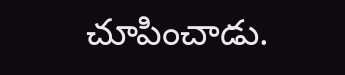చూపించాడు.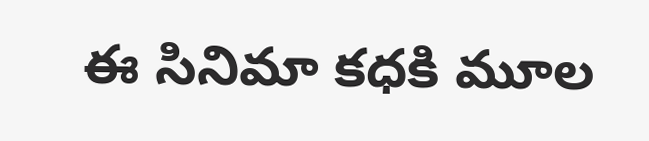ఈ సినిమా కధకి మూల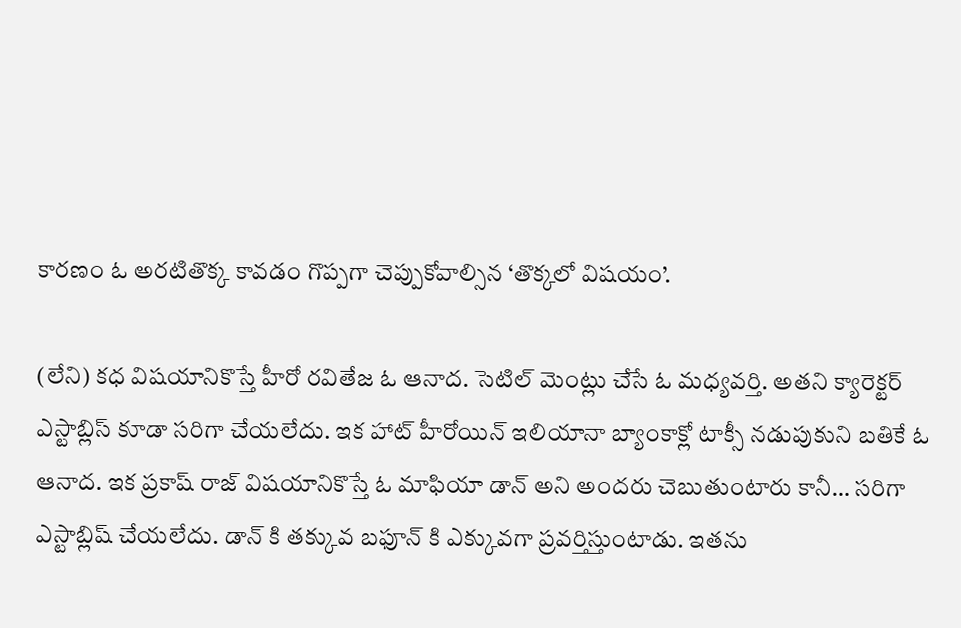కారణం ఓ అరటితొక్క కావడం గొప్పగా చెప్పుకోవాల్సిన ‘తొక్కలో విషయం’.

(లేని) కధ విషయానికొస్తే హీరో రవితేజ ఓ ఆనాద. సెటిల్ మెంట్లు చేసే ఓ మధ్యవర్తి. అతని క్యారెక్టర్ ఎస్టాబ్లిస్ కూడా సరిగా చేయలేదు. ఇక హాట్ హీరోయిన్ ఇలియానా బ్యాంకాక్లో టాక్సీ నడుపుకుని బతికే ఓ ఆనాద. ఇక ప్రకాష్ రాజ్ విషయానికొస్తే ఓ మాఫియా డాన్ అని అందరు చెబుతుంటారు కానీ… సరిగా ఎస్టాబ్లిష్ చేయలేదు. డాన్ కి తక్కువ బఫూన్ కి ఎక్కువగా ప్రవర్తిస్తుంటాడు. ఇతను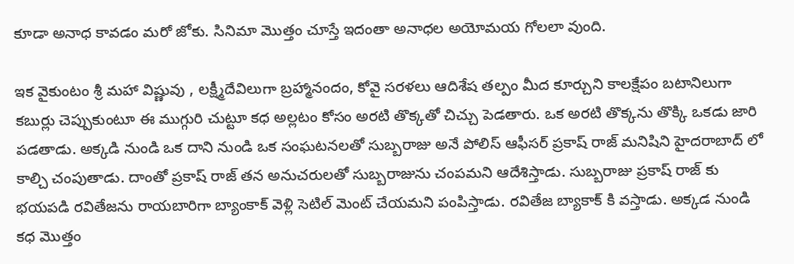కూడా అనాధ కావడం మరో జోకు. సినిమా మొత్తం చూస్తే ఇదంతా అనాధల అయోమయ గోలలా వుంది.

ఇక వైకుంటం శ్రీ మహా విష్ణువు , లక్ష్మీదేవిలుగా బ్రహ్మానందం, కోవై సరళలు ఆదిశేష తల్పం మీద కూర్చుని కాలక్షేపం బటానిలుగా కబుర్లు చెప్పుకుంటూ ఈ ముగ్గురి చుట్టూ కధ అల్లటం కోసం అరటి తొక్కతో చిచ్చు పెడతారు. ఒక అరటి తొక్కను తొక్కి ఒకడు జారి పడతాడు. అక్కడి నుండి ఒక దాని నుండి ఒక సంఘటనలతో సుబ్బరాజు అనే పోలిస్ ఆఫీసర్ ప్రకాష్ రాజ్ మనిషిని హైదరాబాద్ లో కాల్చి చంపుతాడు. దాంతో ప్రకాష్ రాజ్ తన అనుచరులతో సుబ్బరాజును చంపమని ఆదేశిస్తాడు. సుబ్బరాజు ప్రకాష్ రాజ్ కు భయపడి రవితేజను రాయబారిగా బ్యాంకాక్ వెళ్లి సెటిల్ మెంట్ చేయమని పంపిస్తాడు. రవితేజ బ్యాకాక్ కి వస్తాడు. అక్కడ నుండి కధ మొత్తం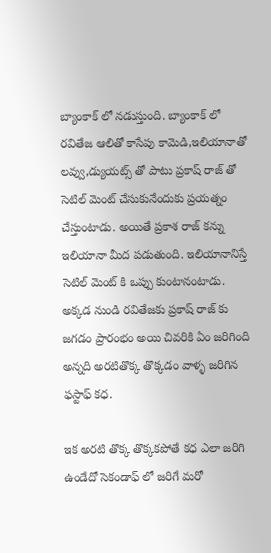బ్యాంకాక్ లో నడుస్తుంది. బ్యాంకాక్ లో రవితేజ ఆలితో కాసేపు కామెడి,ఇలియానాతో లవ్వు,డ్యుయట్స్ తో పాటు ప్రకాష్ రాజ్ తో సెటిల్ మెంట్ చేసుకునేందుకు ప్రయత్నం చేస్తుంటాడు. అయితే ప్రకాశ రాజ్ కన్ను ఇలియానా మీద పడుతుంది. ఇలియానానిస్తే సెటిల్ మెంట్ కి ఒప్పు కుంటానంటాడు. అక్కడ నుండి రవితేజకు ప్రకాష్ రాజ్ కు జగడం ప్రారంభం అయి చివరికి ఏం జరిగింది అన్నది అరటితొక్క తొక్కడం వాళ్ళ జరిగిన ఫస్టాఫ్ కధ.

ఇక అరటి తొక్క తొక్కకపోతే కధ ఎలా జరిగి ఉండేదో సెకండాఫ్ లో జరిగే మరో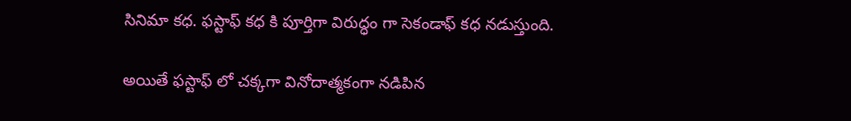సినిమా కధ. ఫస్టాఫ్ కధ కి పూర్తిగా విరుద్ధం గా సెకండాఫ్ కధ నడుస్తుంది.

అయితే ఫస్టాఫ్ లో చక్కగా వినోదాత్మకంగా నడిపిన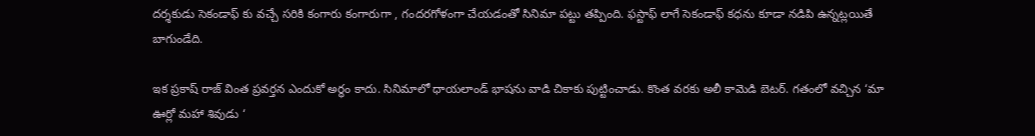దర్శకుడు సెకండాఫ్ కు వచ్చే సరికి కంగారు కంగారుగా , గందరగోళంగా చేయడంతో సినిమా పట్టు తప్పింది. ఫస్టాఫ్ లాగే సెకండాఫ్ కధను కూడా నడిపి ఉన్నట్లయితే బాగుండేది.

ఇక ప్రకాష్ రాజ్ వింత ప్రవర్తన ఎందుకో అర్థం కాదు. సినిమాలో ధాయలాండ్ భాషను వాడి చికాకు పుట్టించాడు. కొంత వరకు అలీ కామెడి బెటర్. గతంలో వచ్చిన ‘మా ఊర్లో మహా శివుడు ‘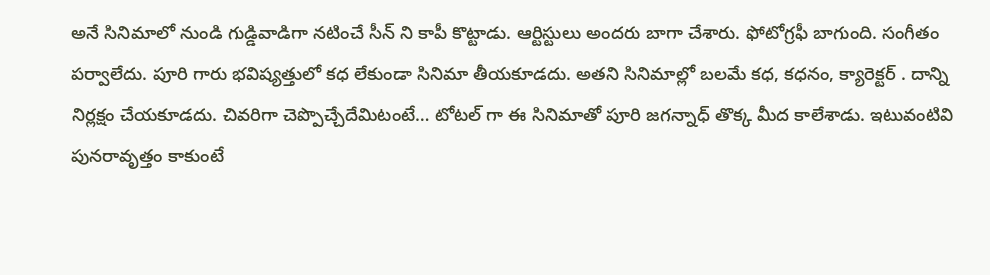అనే సినిమాలో నుండి గుడ్డివాడిగా నటించే సీన్ ని కాపీ కొట్టాడు. ఆర్టిస్టులు అందరు బాగా చేశారు. ఫోటోగ్రఫీ బాగుంది. సంగీతం పర్వాలేదు. పూరి గారు భవిష్యత్తులో కధ లేకుండా సినిమా తీయకూడదు. అతని సినిమాల్లో బలమే కధ, కధనం, క్యారెక్టర్ . దాన్ని నిర్లక్షం చేయకూడదు. చివరిగా చెప్పొచ్చేదేమిటంటే… టోటల్ గా ఈ సినిమాతో పూరి జగన్నాధ్ తొక్క మీద కాలేశాడు. ఇటువంటివి పునరావృత్తం కాకుంటే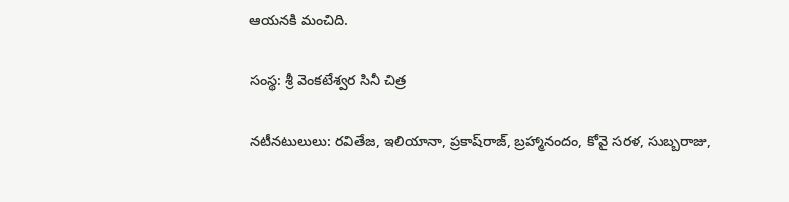ఆయనకి మంచిది.

సంస్థ: శ్రీ వెంకటేశ్వర సినీ చిత్ర

నటీనటులులు: రవితేజ, ఇలియానా, ప్రకాష్‌రాజ్‌, బ్రహ్మానందం, కోవై సరళ, సుబ్బరాజు,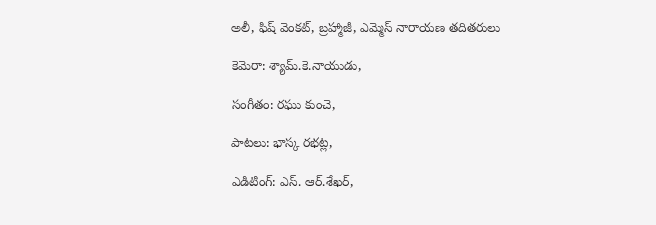అలీ, ఫిష్‌ వెంకట్‌, బ్రహ్మాజీ, ఎమ్మెస్‌ నారాయణ తదితరులు

కెమెరా: శ్యామ్‌.కె.నాయుడు,

సంగీతం: రఘు కుంచె,

పాటలు: భాస్క రభట్ల,

ఎడిటింగ్‌: ఎస్‌. ఆర్‌.శేఖర్‌,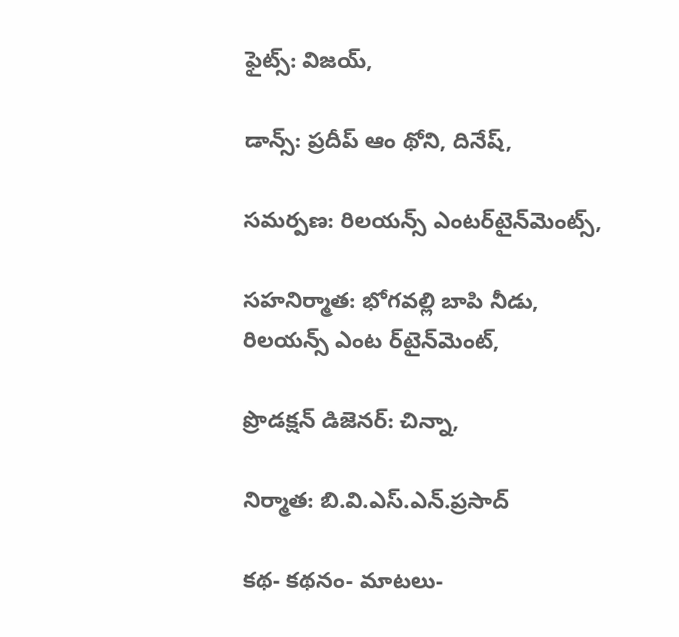ఫైట్స్‌: విజయ్‌,

డాన్స్‌: ప్రదీప్‌ ఆం థోని, దినేష్‌,

సమర్పణ: రిలయన్స్‌ ఎంటర్‌టైన్‌మెంట్స్‌,

సహనిర్మాత: భోగవల్లి బాపి నీడు, రిలయన్స్‌ ఎంట ర్‌టైన్‌మెంట్‌,

ప్రొడక్షన్‌ డిజెనర్‌: చిన్నా,

నిర్మాత: బి.వి.ఎస్‌.ఎన్‌.ప్రసాద్‌

కథ- కథనం- మాటలు-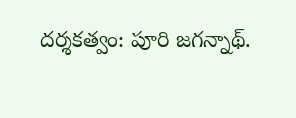దర్శకత్వం: పూరి జగన్నాథ్‌.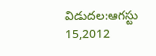విడుదల:ఆగస్టు 15,2012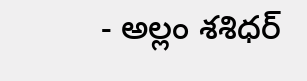- అల్లం శశిధర్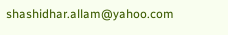shashidhar.allam@yahoo.com